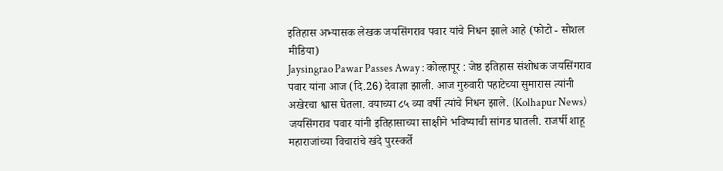इतिहास अभ्यासक लेखक जयसिंगराव पवार यांचे निधन झाले आहे (फोटो - सोशल मीडिया)
Jaysingrao Pawar Passes Away : कोल्हापूर : जेष्ठ इतिहास संशोधक जयसिंगराव पवार यांना आज (दि.26) देवाज्ञा झाली. आज गुरुवारी पहाटेच्या सुमारास त्यांनी अखेरचा श्वास घेतला. वयाच्या ८५ व्या वर्षी त्यांचे निधन झाले. (Kolhapur News) जयसिंगराव पवार यांनी इतिहासाच्या साक्षीने भविष्याची सांगड घातली. राजर्षी शाहू महाराजांच्या विचारांचे खंदे पुरस्कर्ते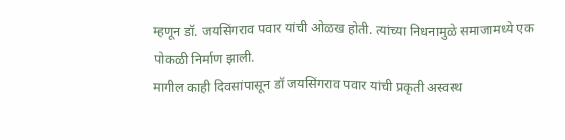म्हणून डॉ. जयसिंगराव पवार यांची ओळख होती. त्यांच्या निधनामुळे समाजामध्ये एक पोकळी निर्माण झाली.
मागील काही दिवसांपासून डॉ जयसिंगराव पवार यांची प्रकृती अस्वस्थ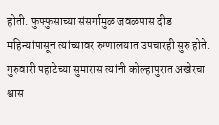होती. फुफ्फुसाच्या संसर्गामुळ जवळपास दीड महिन्यांपासून त्यांच्यावर रुग्णालयात उपचारही सुरु होते. गुरुवारी पहाटेच्या सुमारास त्यांनी कोल्हापुरात अखेरचा श्वास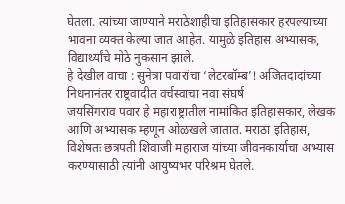घेतला. त्यांच्या जाण्याने मराठेशाहीचा इतिहासकार हरपल्याच्या भावना व्यक्त केल्या जात आहेत. यामुळे इतिहास अभ्यासक, विद्यार्थ्यांचे मोठे नुकसान झाले.
हे देखील वाचा : सुनेत्रा पवारांचा ‘लेटरबॉम्ब’! अजितदादांच्या निधनानंतर राष्ट्रवादीत वर्चस्वाचा नवा संघर्ष
जयसिंगराव पवार हे महाराष्ट्रातील नामांकित इतिहासकार, लेखक आणि अभ्यासक म्हणून ओळखले जातात. मराठा इतिहास, विशेषतः छत्रपती शिवाजी महाराज यांच्या जीवनकार्याचा अभ्यास करण्यासाठी त्यांनी आयुष्यभर परिश्रम घेतले.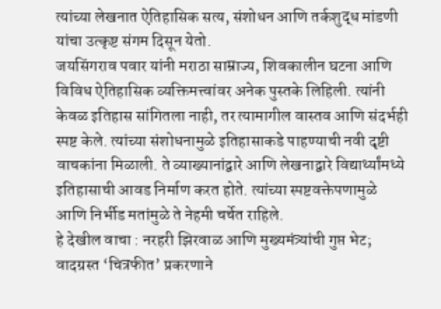त्यांच्या लेखनात ऐतिहासिक सत्य, संशोधन आणि तर्कशुद्ध मांडणी यांचा उत्कृष्ट संगम दिसून येतो.
जयसिंगराव पवार यांनी मराठा साम्राज्य, शिवकालीन घटना आणि विविध ऐतिहासिक व्यक्तिमत्त्वांवर अनेक पुस्तके लिहिली. त्यांनी केवळ इतिहास सांगितला नाही, तर त्यामागील वास्तव आणि संदर्भही स्पष्ट केले. त्यांच्या संशोधनामुळे इतिहासाकडे पाहण्याची नवी दृष्टी वाचकांना मिळाली. ते व्याख्यानांद्वारे आणि लेखनाद्वारे विद्यार्थ्यांमध्ये इतिहासाची आवड निर्माण करत होते. त्यांच्या स्पष्टवक्तेपणामुळे आणि निर्भीड मतांमुळे ते नेहमी चर्चेत राहिले.
हे देखील वाचा : नरहरी झिरवाळ आणि मुख्यमंत्र्यांची गुप्त भेट; वादग्रस्त ‘चित्रफीत’ प्रकरणाने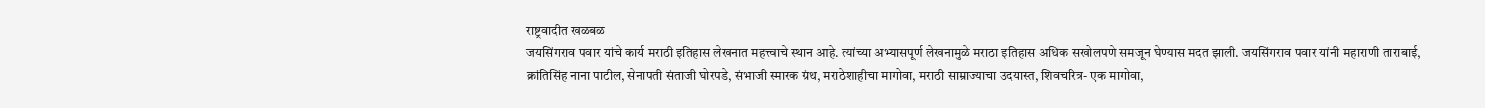राष्ट्रवादीत खळबळ
जयसिंगराव पवार यांचे कार्य मराठी इतिहास लेखनात महत्त्वाचे स्थान आहे. त्यांच्या अभ्यासपूर्ण लेखनामुळे मराठा इतिहास अधिक सखोलपणे समजून घेण्यास मदत झाली. जयसिंगराव पवार यांनी महाराणी ताराबाई, क्रांतिसिंह नाना पाटील, सेनापती संताजी घोरपडे, संभाजी स्मारक ग्रंथ, मराठेशाहीचा मागोवा, मराठी साम्राज्याचा उदयास्त, शिवचरित्र- एक मागोवा,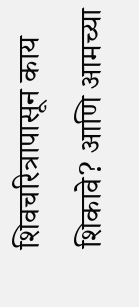शिवचरित्रापासून काय शिकावे? आणि आमच्या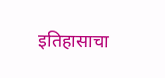इतिहासाचा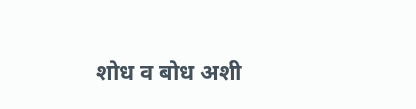शोध व बोध अशी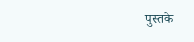पुस्तके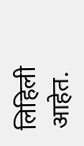लिहिली आहेत.